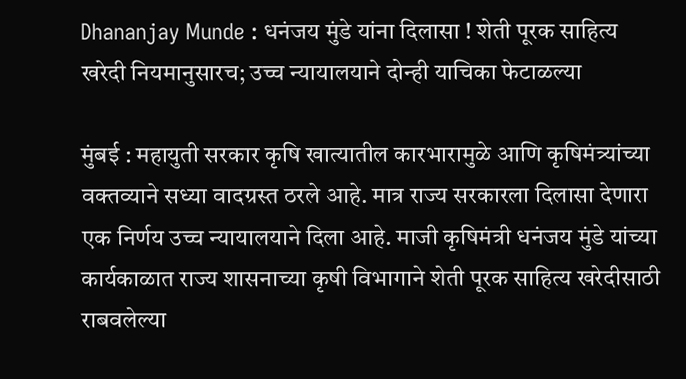Dhananjay Munde : धनंजय मुंडे यांना दिलासा ! शेती पूरक साहित्य खरेदी नियमानुसारच; उच्च न्यायालयाने दोन्ही याचिका फेटाळल्या

मुंबई : महायुती सरकार कृषि खात्यातील कारभारामुळे आणि कृषिमंत्र्यांच्या वक्तव्याने सध्या वादग्रस्त ठरले आहे. मात्र राज्य सरकारला दिलासा देणारा एक निर्णय उच्च न्यायालयाने दिला आहे. माजी कृषिमंत्री धनंजय मुंडे यांच्या कार्यकाळात राज्य शासनाच्या कृषी विभागाने शेती पूरक साहित्य खरेदीसाठी राबवलेल्या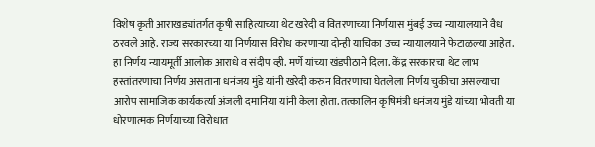विशेष कृती आराखड्यांतर्गत कृषी साहित्याच्या थेट खरेदी व वितरणाच्या निर्णयास मुंबई उच्च न्यायालयाने वैध ठरवले आहे. राज्य सरकारच्या या निर्णयास विरोध करणाऱ्या दोन्ही याचिका उच्च न्यायालयाने फेटाळल्या आहेत.
हा निर्णय न्यायमूर्ती आलोक आराधे व संदीप व्ही. मर्णे यांच्या खंडपीठाने दिला. केंद्र सरकारचा थेट लाभ हस्तांतरणाचा निर्णय असताना धनंजय मुंडे यांनी खरेदी करुन वितरणाचा घेतलेला निर्णय चुकीचा असल्याचा आरोप सामाजिक कार्यकर्त्या अंजली दमानिया यांनी केला होता. तत्कालिन कृषिमंत्री धनंजय मुंडे यांच्या भोवती या धोरणात्मक निर्णयाच्या विरोधात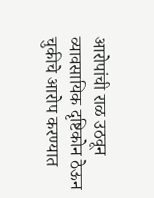आरोपांची राळ उठवून व्यावसायिक दृष्टिकोन ठेऊन चुकीचे आरोप करण्यात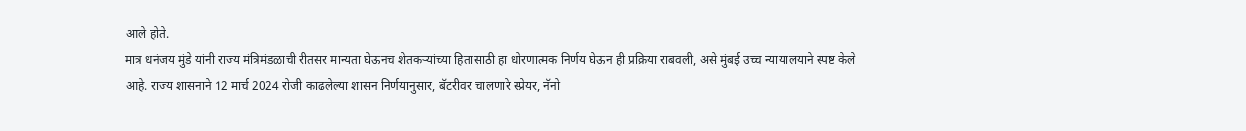आले होते.
मात्र धनंजय मुंडे यांनी राज्य मंत्रिमंडळाची रीतसर मान्यता घेऊनच शेतकऱ्यांच्या हितासाठी हा धोरणात्मक निर्णय घेऊन ही प्रक्रिया राबवली, असे मुंबई उच्च न्यायालयाने स्पष्ट केले आहे. राज्य शासनाने 12 मार्च 2024 रोजी काढलेल्या शासन निर्णयानुसार, बॅटरीवर चालणारे स्प्रेयर, नॅनो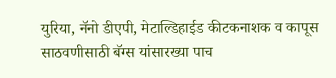युरिया, नॅनो डीएपी, मेटाल्डिहाईड कीटकनाशक व कापूस साठवणीसाठी बॅग्स यांसारख्या पाच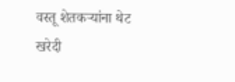वस्तू शेतकऱ्यांना थेट खरेदी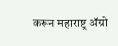करून महाराष्ट्र ॲग्रो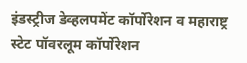इंडस्ट्रीज डेव्हलपमेंट कॉर्पोरेशन व महाराष्ट्र स्टेट पॉवरलूम कॉर्पोरेशन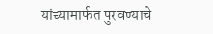यांच्यामार्फत पुरवण्याचे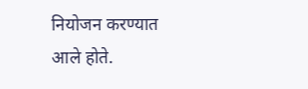नियोजन करण्यात आले होते.